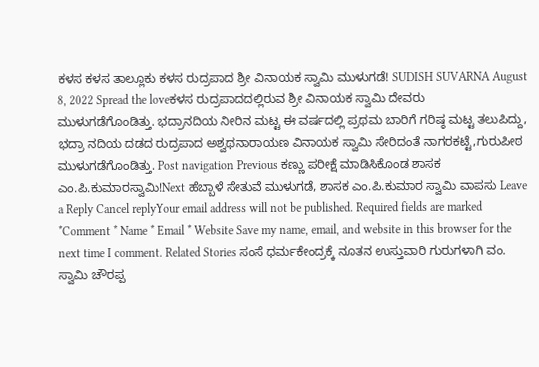ಕಳಸ ಕಳಸ ತಾಲ್ಲೂಕು ಕಳಸ ರುದ್ರಪಾದ ಶ್ರೀ ವಿನಾಯಕ ಸ್ವಾಮಿ ಮುಳುಗಡೆ! SUDISH SUVARNA August 8, 2022 Spread the loveಕಳಸ ರುದ್ರಪಾದದಲ್ಲಿರುವ ಶ್ರೀ ವಿನಾಯಕ ಸ್ವಾಮಿ ದೇವರು ಮುಳುಗಡೆಗೊಂಡಿತ್ತು. ಭದ್ರಾನದಿಯ ನೀರಿನ ಮಟ್ಟ ಈ ವರ್ಷದಲ್ಲಿ ಪ್ರಥಮ ಬಾರಿಗೆ ಗರಿಷ್ಠ ಮಟ್ಟ ತಲುಪಿದ್ದು, ಭದ್ರಾ ನದಿಯ ದಡದ ರುದ್ರಪಾದ ಅಶ್ವಥನಾರಾಯಣ ವಿನಾಯಕ ಸ್ವಾಮಿ ಸೇರಿದಂತೆ ನಾಗರಕಟ್ಟೆ,ಗುರುಪೀಠ ಮುಳುಗಡೆಗೊಂಡಿತ್ತು. Post navigation Previous ಕಣ್ಣು ಪರೀಕ್ಷೆ ಮಾಡಿಸಿಕೊಂಡ ಶಾಸಕ ಎಂ.ಪಿ.ಕುಮಾರಸ್ವಾಮಿ!Next ಹೆಬ್ಬಾಳೆ ಸೇತುವೆ ಮುಳುಗಡೆ, ಶಾಸಕ ಎಂ.ಪಿ.ಕುಮಾರ ಸ್ವಾಮಿ ವಾಪಸು Leave a Reply Cancel replyYour email address will not be published. Required fields are marked *Comment * Name * Email * Website Save my name, email, and website in this browser for the next time I comment. Related Stories ಸಂಸೆ ಧರ್ಮಕೇಂದ್ರಕ್ಕೆ ನೂತನ ಉಸ್ತುವಾರಿ ಗುರುಗಳಾಗಿ ವಂ. ಸ್ವಾಮಿ ಚೌರಪ್ಪ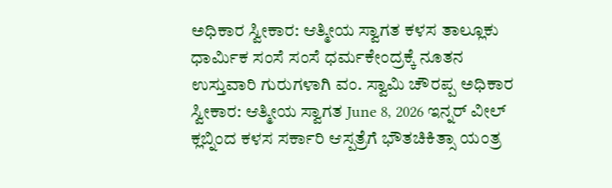ಅಧಿಕಾರ ಸ್ವೀಕಾರ: ಆತ್ಮೀಯ ಸ್ವಾಗತ ಕಳಸ ತಾಲ್ಲೂಕು ಧಾರ್ಮಿಕ ಸಂಸೆ ಸಂಸೆ ಧರ್ಮಕೇಂದ್ರಕ್ಕೆ ನೂತನ ಉಸ್ತುವಾರಿ ಗುರುಗಳಾಗಿ ವಂ. ಸ್ವಾಮಿ ಚೌರಪ್ಪ ಅಧಿಕಾರ ಸ್ವೀಕಾರ: ಆತ್ಮೀಯ ಸ್ವಾಗತ June 8, 2026 ಇನ್ನರ್ ವೀಲ್ ಕ್ಲಬ್ನಿಂದ ಕಳಸ ಸರ್ಕಾರಿ ಆಸ್ಪತ್ರೆಗೆ ಭೌತಚಿಕಿತ್ಸಾ ಯಂತ್ರ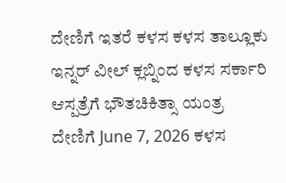ದೇಣಿಗೆ ಇತರೆ ಕಳಸ ಕಳಸ ತಾಲ್ಲೂಕು ಇನ್ನರ್ ವೀಲ್ ಕ್ಲಬ್ನಿಂದ ಕಳಸ ಸರ್ಕಾರಿ ಆಸ್ಪತ್ರೆಗೆ ಭೌತಚಿಕಿತ್ಸಾ ಯಂತ್ರ ದೇಣಿಗೆ June 7, 2026 ಕಳಸ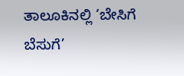ತಾಲೂಕಿನಲ್ಲಿ ‘ಬೇಸಿಗೆ ಬೆಸುಗೆ’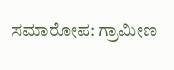ಸಮಾರೋಪ: ಗ್ರಾಮೀಣ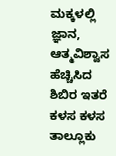ಮಕ್ಕಳಲ್ಲಿ ಜ್ಞಾನ, ಆತ್ಮವಿಶ್ವಾಸ ಹೆಚ್ಚಿಸಿದ ಶಿಬಿರ ಇತರೆ ಕಳಸ ಕಳಸ ತಾಲ್ಲೂಕು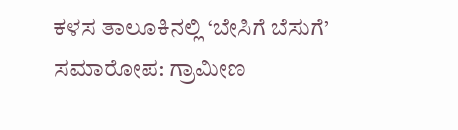ಕಳಸ ತಾಲೂಕಿನಲ್ಲಿ ‘ಬೇಸಿಗೆ ಬೆಸುಗೆ’ ಸಮಾರೋಪ: ಗ್ರಾಮೀಣ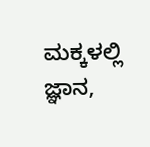ಮಕ್ಕಳಲ್ಲಿ ಜ್ಞಾನ,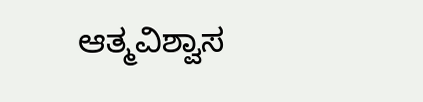ಆತ್ಮವಿಶ್ವಾಸ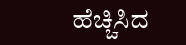ಹೆಚ್ಚಿಸಿದ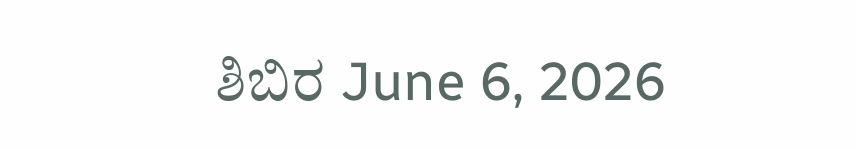ಶಿಬಿರ June 6, 2026